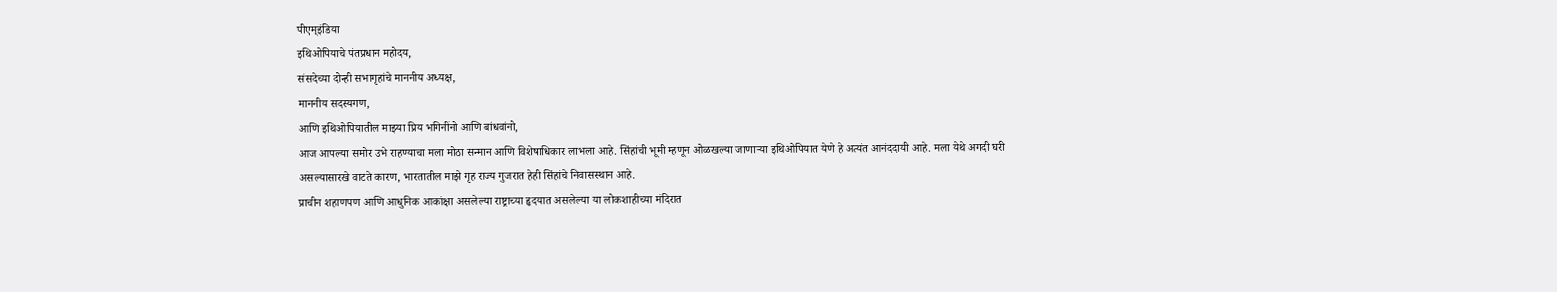पीएम्इंडिया
इथिओपियाचे पंतप्रधान महोदय,
संसदेच्या दोन्ही सभागृहांचे माननीय अध्यक्ष,
माननीय सदस्यगण,
आणि इथिओपियातील माझ्या प्रिय भगिनींनो आणि बांधवांनो,
आज आपल्या समोर उभे राहण्याचा मला मोठा सन्मान आणि विशेषाधिकार लाभला आहे. सिंहांची भूमी म्हणून ओळखल्या जाणाऱ्या इथिओपियात येणे हे अत्यंत आनंददायी आहे. मला येथे अगदी घरी असल्यासारखे वाटते कारण, भारतातील माझे गृह राज्य गुजरात हेही सिंहांचे निवासस्थान आहे.
प्राचीन शहाणपण आणि आधुनिक आकांक्षा असलेल्या राष्ट्राच्या हृदयात असलेल्या या लोकशाहीच्या मंदिरात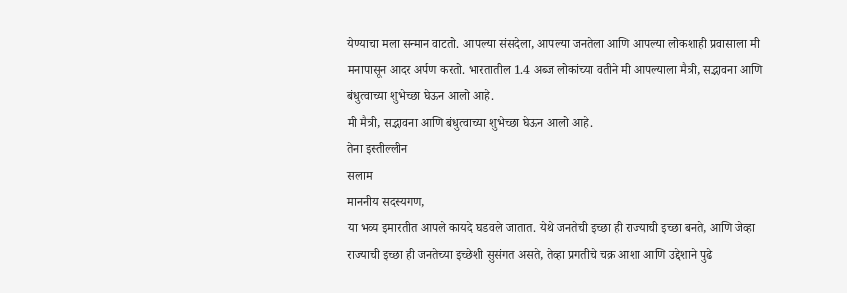येण्याचा मला सन्मान वाटतो. आपल्या संसदेला, आपल्या जनतेला आणि आपल्या लोकशाही प्रवासाला मी मनापासून आदर अर्पण करतो. भारतातील 1.4 अब्ज लोकांच्या वतीने मी आपल्याला मैत्री, सद्भावना आणि बंधुत्वाच्या शुभेच्छा घेऊन आलो आहे.
मी मैत्री, सद्भावना आणि बंधुत्वाच्या शुभेच्छा घेऊन आलो आहे.
तेना इस्तील्लीन
सलाम
माननीय सदस्यगण,
या भव्य इमारतीत आपले कायदे घडवले जातात. येथे जनतेची इच्छा ही राज्याची इच्छा बनते, आणि जेव्हा राज्याची इच्छा ही जनतेच्या इच्छेशी सुसंगत असते, तेव्हा प्रगतीचे चक्र आशा आणि उद्देशाने पुढे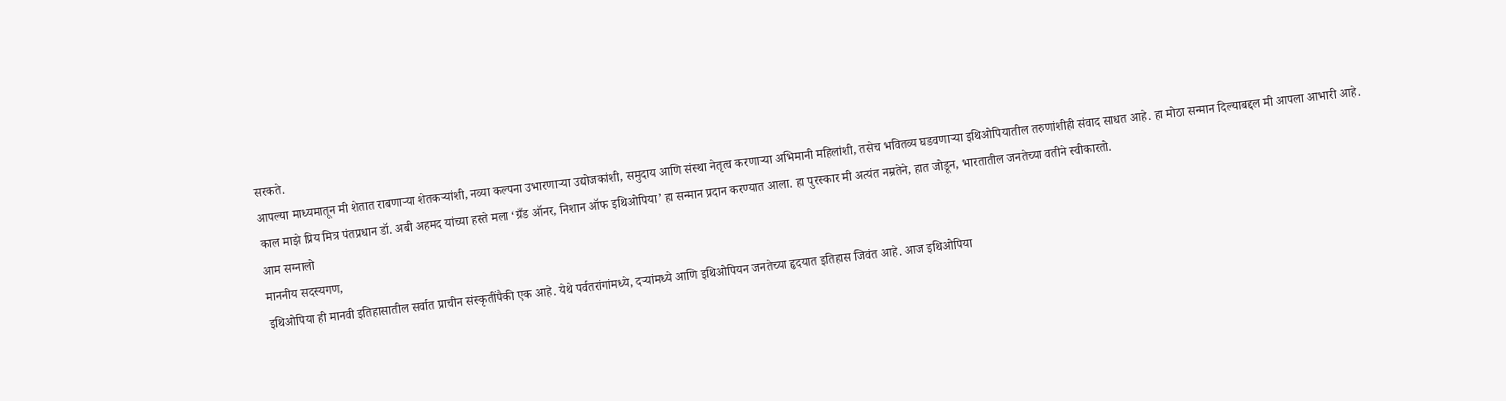सरकते.
आपल्या माध्यमातून मी शेतात राबणाऱ्या शेतकऱ्यांशी, नव्या कल्पना उभारणाऱ्या उद्योजकांशी, समुदाय आणि संस्था नेतृत्व करणाऱ्या अभिमानी महिलांशी, तसेच भवितव्य घडवणाऱ्या इथिओपियातील तरुणांशीही संवाद साधत आहे. हा मोठा सन्मान दिल्याबद्दल मी आपला आभारी आहे.
काल माझे प्रिय मित्र पंतप्रधान डॉ. अबी अहमद यांच्या हस्ते मला ‘ग्रँड ऑनर, निशान ऑफ इथिओपिया’ हा सन्मान प्रदान करण्यात आला. हा पुरस्कार मी अत्यंत नम्रतेने, हात जोडून, भारतातील जनतेच्या वतीने स्वीकारतो.
आम सग्नालो
माननीय सदस्यगण,
इथिओपिया ही मानवी इतिहासातील सर्वात प्राचीन संस्कृतींपैकी एक आहे. येथे पर्वतरांगांमध्ये, दऱ्यांमध्ये आणि इथिओपियन जनतेच्या हृदयात इतिहास जिवंत आहे. आज इथिओपिया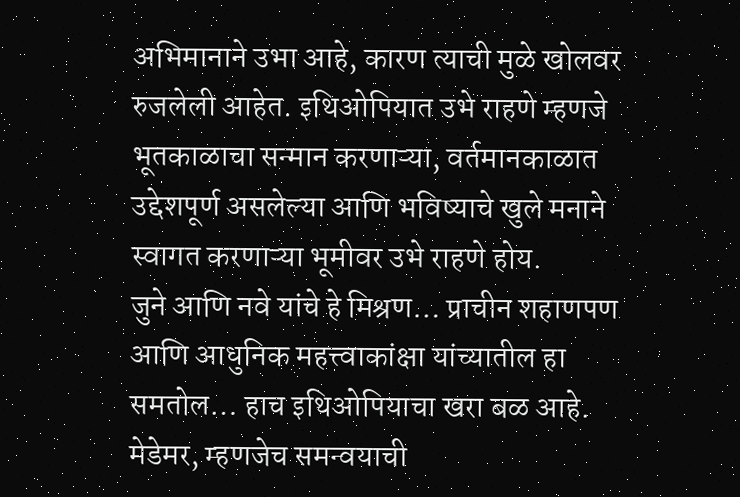अभिमानाने उभा आहे, कारण त्याची मुळे खोलवर रुजलेली आहेत. इथिओपियात उभे राहणे म्हणजे भूतकाळाचा सन्मान करणाऱ्या, वर्तमानकाळात उद्देशपूर्ण असलेल्या आणि भविष्याचे खुले मनाने स्वागत करणाऱ्या भूमीवर उभे राहणे होय.
जुने आणि नवे यांचे हे मिश्रण… प्राचीन शहाणपण आणि आधुनिक महत्त्वाकांक्षा यांच्यातील हा समतोल… हाच इथिओपियाचा खरा बळ आहे.
मेडेमर, म्हणजेच समन्वयाची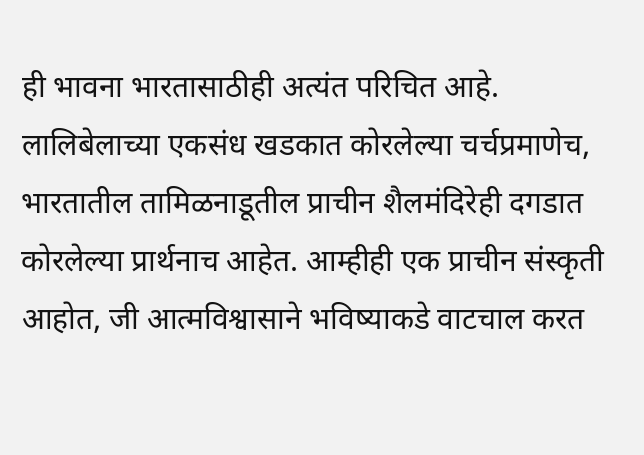ही भावना भारतासाठीही अत्यंत परिचित आहे. लालिबेलाच्या एकसंध खडकात कोरलेल्या चर्चप्रमाणेच, भारतातील तामिळनाडूतील प्राचीन शैलमंदिरेही दगडात कोरलेल्या प्रार्थनाच आहेत. आम्हीही एक प्राचीन संस्कृती आहोत, जी आत्मविश्वासाने भविष्याकडे वाटचाल करत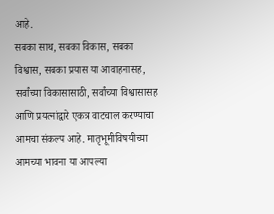आहे.
सबका साथ, सबका विकास, सबका विश्वास, सबका प्रयास या आवाहनासह, सर्वांच्या विकासासाठी, सर्वांच्या विश्वासासह आणि प्रयत्नांद्वारे एकत्र वाटचाल करण्याचा आमचा संकल्प आहे. मातृभूमीविषयीच्या आमच्या भावना या आपल्या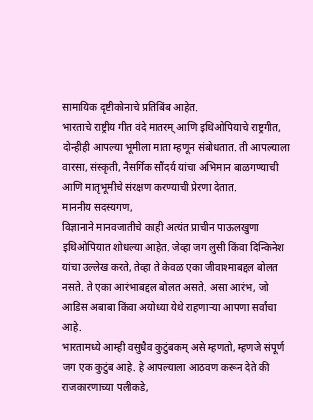सामायिक दृष्टीकोनाचे प्रतिबिंब आहेत.
भारताचे राष्ट्रीय गीत वंदे मातरम् आणि इथिओपियाचे राष्ट्रगीत, दोन्हीही आपल्या भूमीला माता म्हणून संबोधतात. ती आपल्याला वारसा, संस्कृती, नैसर्गिक सौंदर्य यांचा अभिमान बाळगण्याची आणि मातृभूमीचे संरक्षण करण्याची प्रेरणा देतात.
माननीय सदस्यगण,
विज्ञानाने मानवजातीचे काही अत्यंत प्राचीन पाऊलखुणा इथिओपियात शोधल्या आहेत. जेव्हा जग लुसी किंवा दिन्किनेश यांचा उल्लेख करते, तेव्हा ते केवळ एका जीवाश्माबद्दल बोलत नसते. ते एका आरंभाबद्दल बोलत असते. असा आरंभ, जो आडिस अबाबा किंवा अयोध्या येथे राहणाऱ्या आपणा सर्वांचा आहे.
भारतामध्ये आम्ही वसुधैव कुटुंबकम् असे म्हणतो, म्हणजे संपूर्ण जग एक कुटुंब आहे. हे आपल्याला आठवण करून देते की राजकारणाच्या पलीकडे,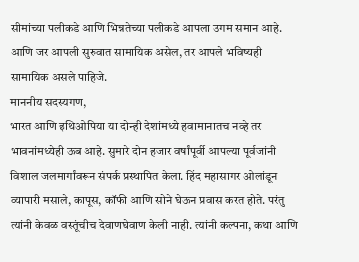सीमांच्या पलीकडे आणि भिन्नतेच्या पलीकडे आपला उगम समान आहे. आणि जर आपली सुरुवात सामायिक असेल, तर आपले भविष्यही सामायिक असले पाहिजे.
माननीय सदस्यगण,
भारत आणि इथिओपिया या दोन्ही देशांमध्ये हवामानातच नव्हे तर भावनांमध्येही ऊब आहे. सुमारे दोन हजार वर्षांपूर्वी आपल्या पूर्वजांनी विशाल जलमार्गांवरून संपर्क प्रस्थापित केला. हिंद महासागर ओलांडून व्यापारी मसाले, कापूस, कॉफी आणि सोने घेऊन प्रवास करत होते. परंतु त्यांनी केवळ वस्तूंचीच देवाणघेवाण केली नाही. त्यांनी कल्पना, कथा आणि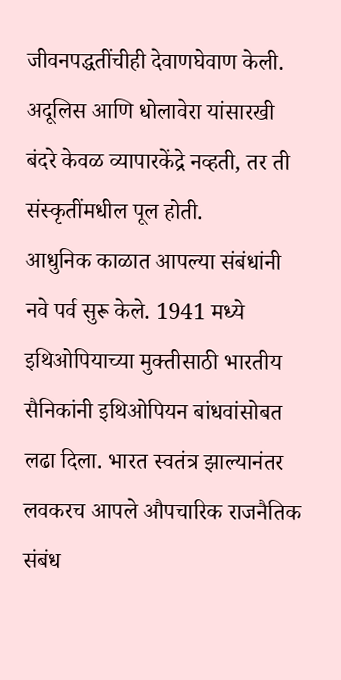जीवनपद्धतींचीही देवाणघेवाण केली. अदूलिस आणि धोलावेरा यांसारखी बंदरे केवळ व्यापारकेंद्रे नव्हती, तर ती संस्कृतींमधील पूल होती.
आधुनिक काळात आपल्या संबंधांनी नवे पर्व सुरू केले. 1941 मध्ये इथिओपियाच्या मुक्तीसाठी भारतीय सैनिकांनी इथिओपियन बांधवांसोबत लढा दिला. भारत स्वतंत्र झाल्यानंतर लवकरच आपले औपचारिक राजनैतिक संबंध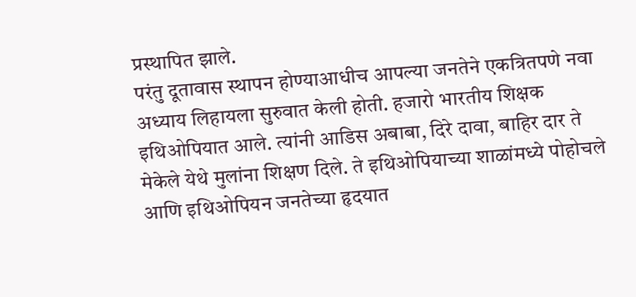प्रस्थापित झाले.
परंतु दूतावास स्थापन होण्याआधीच आपल्या जनतेने एकत्रितपणे नवा अध्याय लिहायला सुरुवात केली होती. हजारो भारतीय शिक्षक इथिओपियात आले. त्यांनी आडिस अबाबा, दिरे दावा, बाहिर दार ते मेकेले येथे मुलांना शिक्षण दिले. ते इथिओपियाच्या शाळांमध्ये पोहोचले आणि इथिओपियन जनतेच्या हृदयात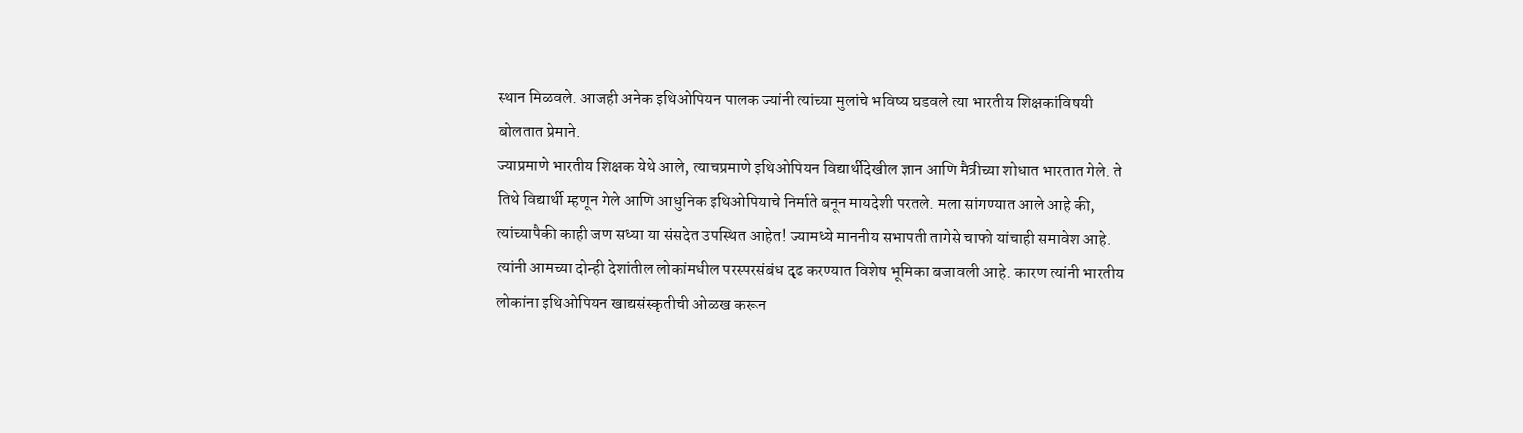स्थान मिळवले. आजही अनेक इथिओपियन पालक ज्यांनी त्यांच्या मुलांचे भविष्य घडवले त्या भारतीय शिक्षकांविषयी बोलतात प्रेमाने.
ज्याप्रमाणे भारतीय शिक्षक येथे आले, त्याचप्रमाणे इथिओपियन विद्यार्थीदेखील ज्ञान आणि मैत्रीच्या शोधात भारतात गेले. ते तिथे विद्यार्थी म्हणून गेले आणि आधुनिक इथिओपियाचे निर्माते बनून मायदेशी परतले. मला सांगण्यात आले आहे की, त्यांच्यापैकी काही जण सध्या या संसदेत उपस्थित आहेत! ज्यामध्ये माननीय सभापती तागेसे चाफो यांचाही समावेश आहे.
त्यांनी आमच्या दोन्ही देशांतील लोकांमधील परस्परसंबंध दृढ करण्यात विशेष भूमिका बजावली आहे. कारण त्यांनी भारतीय लोकांना इथिओपियन खाद्यसंस्कृतीची ओळख करून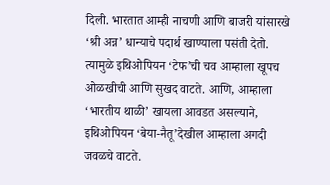दिली. भारतात आम्ही नाचणी आणि बाजरी यांसारखे ‘श्री अन्न’ धान्याचे पदार्थ खाण्याला पसंती देतो. त्यामुळे इथिओपियन ‘टेफ’ची चव आम्हाला खूपच ओळखीची आणि सुखद वाटते. आणि, आम्हाला ‘भारतीय थाळी’ खायला आवडत असल्याने, इथिओपियन ‘बेया-नैतू’देखील आम्हाला अगदी जवळचे वाटते.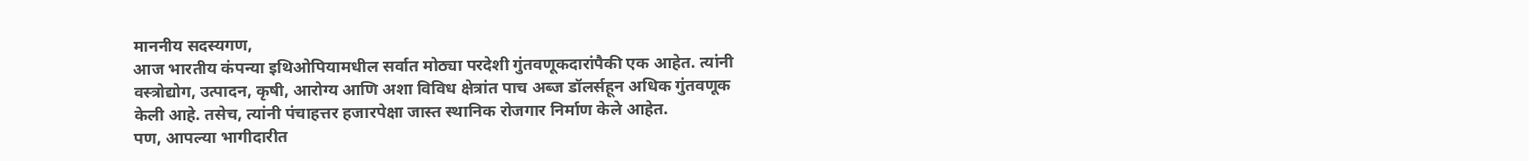माननीय सदस्यगण,
आज भारतीय कंपन्या इथिओपियामधील सर्वात मोठ्या परदेशी गुंतवणूकदारांपैकी एक आहेत. त्यांनी वस्त्रोद्योग, उत्पादन, कृषी, आरोग्य आणि अशा विविध क्षेत्रांत पाच अब्ज डॉलर्सहून अधिक गुंतवणूक केली आहे. तसेच, त्यांनी पंचाहत्तर हजारपेक्षा जास्त स्थानिक रोजगार निर्माण केले आहेत.
पण, आपल्या भागीदारीत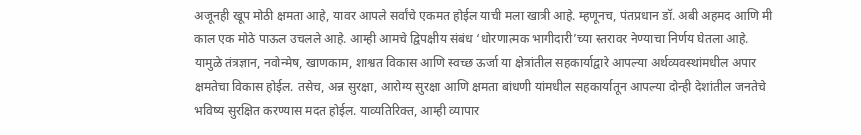अजूनही खूप मोठी क्षमता आहे, यावर आपले सर्वांचे एकमत होईल याची मला खात्री आहे. म्हणूनच, पंतप्रधान डॉ. अबी अहमद आणि मी काल एक मोठे पाऊल उचलले आहे. आम्ही आमचे द्विपक्षीय संबंध ‘धोरणात्मक भागीदारी’च्या स्तरावर नेण्याचा निर्णय घेतला आहे.
यामुळे तंत्रज्ञान, नवोन्मेष, खाणकाम, शाश्वत विकास आणि स्वच्छ ऊर्जा या क्षेत्रांतील सहकार्याद्वारे आपल्या अर्थव्यवस्थांमधील अपार क्षमतेचा विकास होईल. तसेच, अन्न सुरक्षा, आरोग्य सुरक्षा आणि क्षमता बांधणी यांमधील सहकार्यातून आपल्या दोन्ही देशांतील जनतेचे भविष्य सुरक्षित करण्यास मदत होईल. याव्यतिरिक्त, आम्ही व्यापार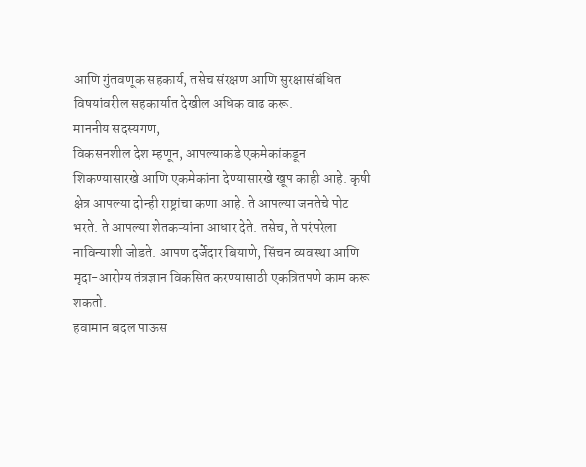आणि गुंतवणूक सहकार्य, तसेच संरक्षण आणि सुरक्षासंबंधित विषयांवरील सहकार्यात देखील अधिक वाढ करू.
माननीय सदस्यगण,
विकसनशील देश म्हणून, आपल्याकडे एकमेकांकडून शिकण्यासारखे आणि एकमेकांना देण्यासारखे खूप काही आहे. कृषी क्षेत्र आपल्या दोन्ही राष्ट्रांचा कणा आहे. ते आपल्या जनतेचे पोट भरते. ते आपल्या शेतकऱ्यांना आधार देते. तसेच, ते परंपरेला नाविन्याशी जोडते. आपण दर्जेदार बियाणे, सिंचन व्यवस्था आणि मृदा-आरोग्य तंत्रज्ञान विकसित करण्यासाठी एकत्रितपणे काम करू शकतो.
हवामान बदल पाऊस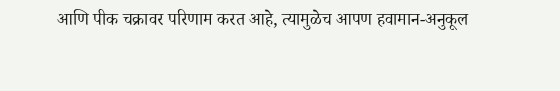आणि पीक चक्रावर परिणाम करत आहे, त्यामुळेच आपण हवामान-अनुकूल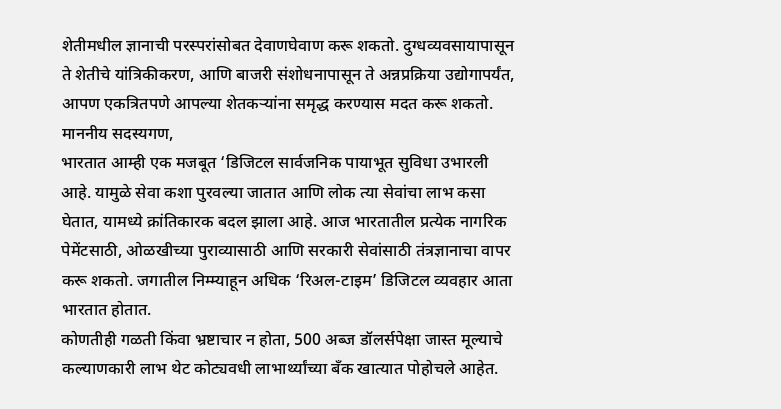शेतीमधील ज्ञानाची परस्परांसोबत देवाणघेवाण करू शकतो. दुग्धव्यवसायापासून ते शेतीचे यांत्रिकीकरण, आणि बाजरी संशोधनापासून ते अन्नप्रक्रिया उद्योगापर्यंत, आपण एकत्रितपणे आपल्या शेतकऱ्यांना समृद्ध करण्यास मदत करू शकतो.
माननीय सदस्यगण,
भारतात आम्ही एक मजबूत ‘डिजिटल सार्वजनिक पायाभूत सुविधा उभारली आहे. यामुळे सेवा कशा पुरवल्या जातात आणि लोक त्या सेवांचा लाभ कसा घेतात, यामध्ये क्रांतिकारक बदल झाला आहे. आज भारतातील प्रत्येक नागरिक पेमेंटसाठी, ओळखीच्या पुराव्यासाठी आणि सरकारी सेवांसाठी तंत्रज्ञानाचा वापर करू शकतो. जगातील निम्म्याहून अधिक ‘रिअल-टाइम’ डिजिटल व्यवहार आता भारतात होतात.
कोणतीही गळती किंवा भ्रष्टाचार न होता, 500 अब्ज डॉलर्सपेक्षा जास्त मूल्याचे कल्याणकारी लाभ थेट कोट्यवधी लाभार्थ्यांच्या बँक खात्यात पोहोचले आहेत.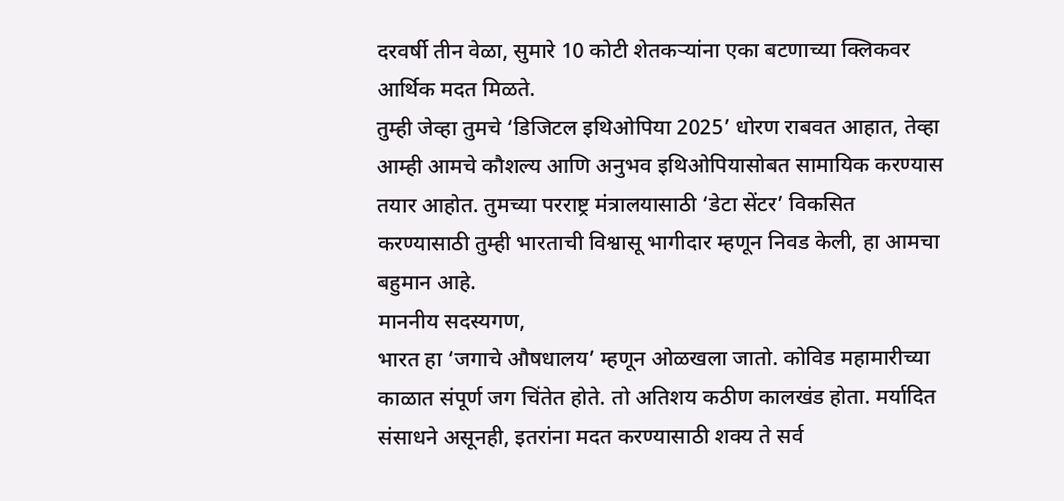दरवर्षी तीन वेळा, सुमारे 10 कोटी शेतकऱ्यांना एका बटणाच्या क्लिकवर आर्थिक मदत मिळते.
तुम्ही जेव्हा तुमचे ‘डिजिटल इथिओपिया 2025’ धोरण राबवत आहात, तेव्हा आम्ही आमचे कौशल्य आणि अनुभव इथिओपियासोबत सामायिक करण्यास तयार आहोत. तुमच्या परराष्ट्र मंत्रालयासाठी ‘डेटा सेंटर’ विकसित करण्यासाठी तुम्ही भारताची विश्वासू भागीदार म्हणून निवड केली, हा आमचा बहुमान आहे.
माननीय सदस्यगण,
भारत हा ‘जगाचे औषधालय’ म्हणून ओळखला जातो. कोविड महामारीच्या काळात संपूर्ण जग चिंतेत होते. तो अतिशय कठीण कालखंड होता. मर्यादित संसाधने असूनही, इतरांना मदत करण्यासाठी शक्य ते सर्व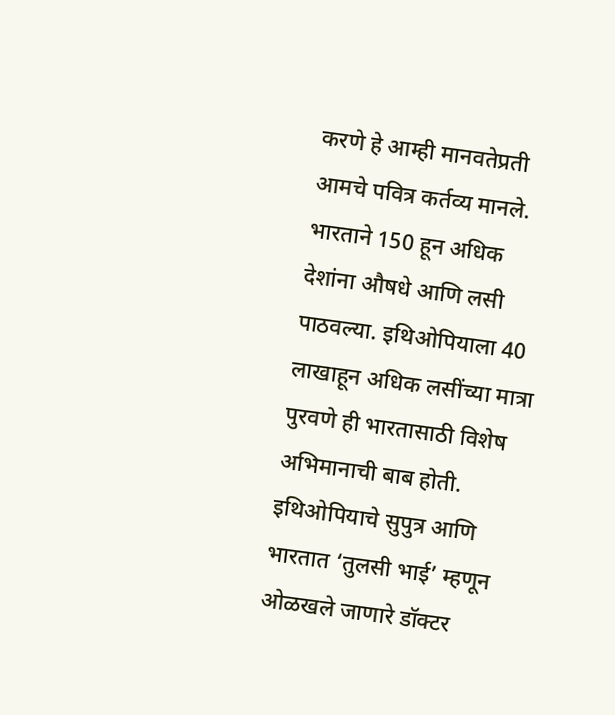करणे हे आम्ही मानवतेप्रती आमचे पवित्र कर्तव्य मानले.
भारताने 150 हून अधिक देशांना औषधे आणि लसी पाठवल्या. इथिओपियाला 40 लाखाहून अधिक लसींच्या मात्रा पुरवणे ही भारतासाठी विशेष अभिमानाची बाब होती. इथिओपियाचे सुपुत्र आणि भारतात ‘तुलसी भाई’ म्हणून ओळखले जाणारे डॉक्टर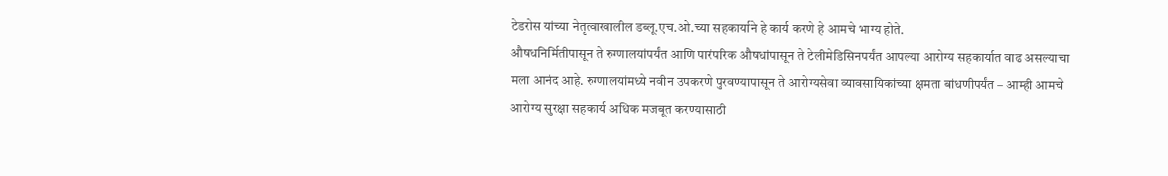टेडरोस यांच्या नेतृत्वाखालील डब्लू.एच.ओ.च्या सहकार्याने हे कार्य करणे हे आमचे भाग्य होते.
औषधनिर्मितीपासून ते रुग्णालयांपर्यंत आणि पारंपरिक औषधांपासून ते टेलीमेडिसिनपर्यंत आपल्या आरोग्य सहकार्यात वाढ असल्याचा मला आनंद आहे. रुग्णालयांमध्ये नवीन उपकरणे पुरवण्यापासून ते आरोग्यसेवा व्यावसायिकांच्या क्षमता बांधणीपर्यंत – आम्ही आमचे आरोग्य सुरक्षा सहकार्य अधिक मजबूत करण्यासाठी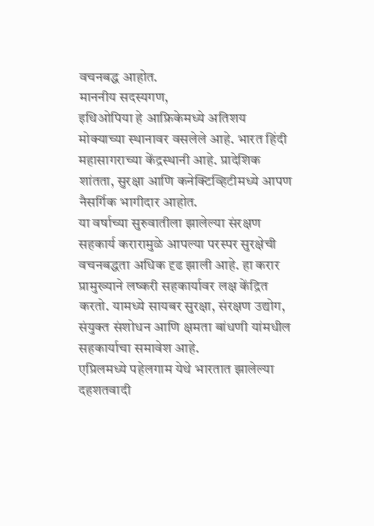वचनबद्ध आहोत.
माननीय सदस्यगण,
इथिओपिया हे आफ्रिकेमध्ये अतिशय मोक्याच्या स्थानावर वसलेले आहे. भारत हिंदी महासागराच्या केंद्रस्थानी आहे. प्रादेशिक शांतता, सुरक्षा आणि कनेक्टिव्हिटीमध्ये आपण नैसर्गिक भागीदार आहोत.
या वर्षाच्या सुरुवातीला झालेल्या संरक्षण सहकार्य करारामुळे आपल्या परस्पर सुरक्षेची वचनबद्धता अधिक दृढ झाली आहे. हा करार प्रामुख्याने लष्करी सहकार्यावर लक्ष केंद्रित करतो. यामध्ये सायबर सुरक्षा, संरक्षण उद्योग, संयुक्त संशोधन आणि क्षमता बांधणी यांमधील सहकार्याचा समावेश आहे.
एप्रिलमध्ये पहेलगाम येथे भारतात झालेल्या दहशतवादी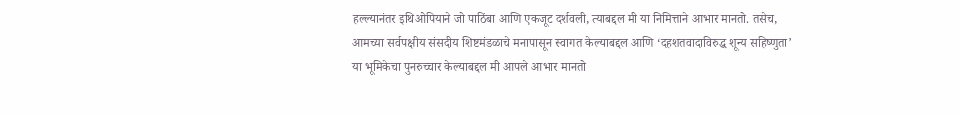हल्ल्यानंतर इथिओपियाने जो पाठिंबा आणि एकजूट दर्शवली, त्याबद्दल मी या निमित्ताने आभार मानतो. तसेच, आमच्या सर्वपक्षीय संसदीय शिष्टमंडळाचे मनापासून स्वागत केल्याबद्दल आणि ‘दहशतवादाविरुद्ध शून्य सहिष्णुता’ या भूमिकेचा पुनरुच्चार केल्याबद्दल मी आपले आभार मानतो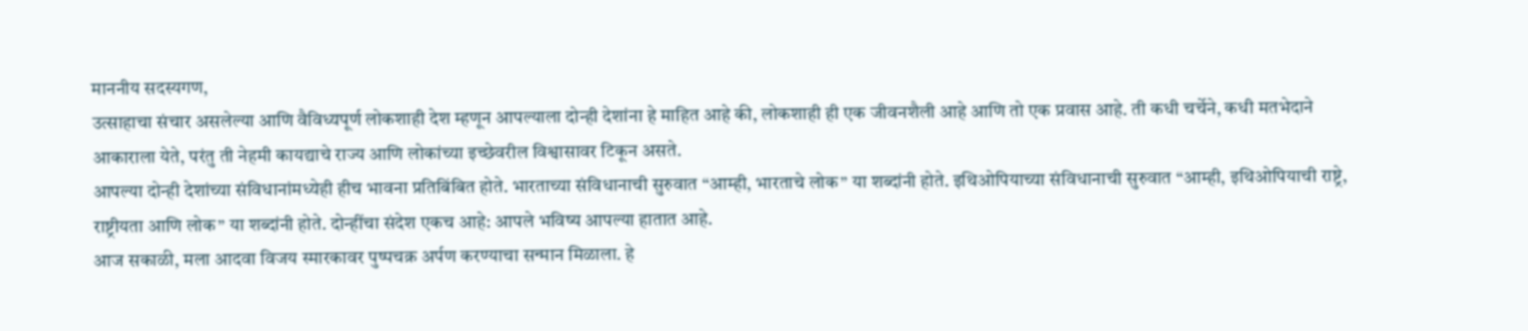माननीय सदस्यगण,
उत्साहाचा संचार असलेल्या आणि वैविध्यपूर्ण लोकशाही देश म्हणून आपल्याला दोन्ही देशांना हे माहित आहे की, लोकशाही ही एक जीवनशैली आहे आणि तो एक प्रवास आहे. ती कधी चर्चेने, कधी मतभेदाने आकाराला येते, परंतु ती नेहमी कायद्याचे राज्य आणि लोकांच्या इच्छेवरील विश्वासावर टिकून असते.
आपल्या दोन्ही देशांच्या संविधानांमध्येही हीच भावना प्रतिबिंबित होते. भारताच्या संविधानाची सुरुवात “आम्ही, भारताचे लोक” या शब्दांनी होते. इथिओपियाच्या संविधानाची सुरुवात “आम्ही, इथिओपियाची राष्ट्रे, राष्ट्रीयता आणि लोक” या शब्दांनी होते. दोन्हींचा संदेश एकच आहे: आपले भविष्य आपल्या हातात आहे.
आज सकाळी, मला आदवा विजय स्मारकावर पुष्पचक्र अर्पण करण्याचा सन्मान मिळाला. हे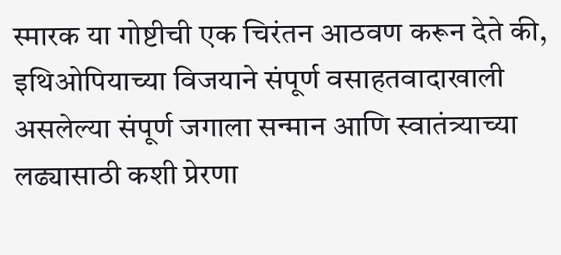स्मारक या गोष्टीची एक चिरंतन आठवण करून देते की, इथिओपियाच्या विजयाने संपूर्ण वसाहतवादाखाली असलेल्या संपूर्ण जगाला सन्मान आणि स्वातंत्र्याच्या लढ्यासाठी कशी प्रेरणा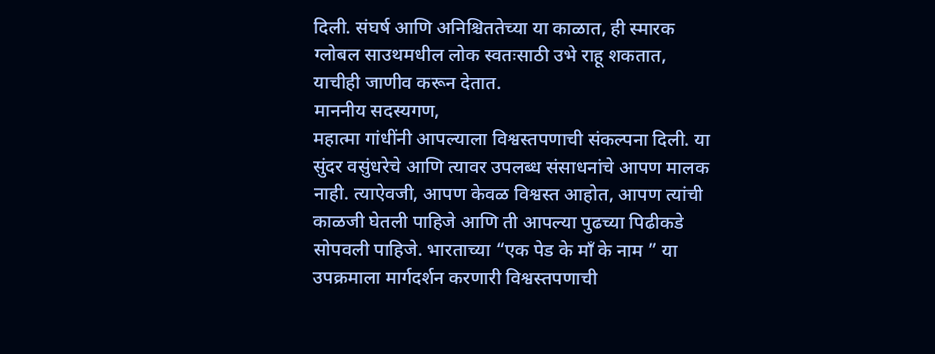दिली. संघर्ष आणि अनिश्चिततेच्या या काळात, ही स्मारक ग्लोबल साउथमधील लोक स्वतःसाठी उभे राहू शकतात, याचीही जाणीव करून देतात.
माननीय सदस्यगण,
महात्मा गांधींनी आपल्याला विश्वस्तपणाची संकल्पना दिली. या सुंदर वसुंधरेचे आणि त्यावर उपलब्ध संसाधनांचे आपण मालक नाही. त्याऐवजी, आपण केवळ विश्वस्त आहोत, आपण त्यांची काळजी घेतली पाहिजे आणि ती आपल्या पुढच्या पिढीकडे सोपवली पाहिजे. भारताच्या “एक पेड के मॉं के नाम ” या उपक्रमाला मार्गदर्शन करणारी विश्वस्तपणाची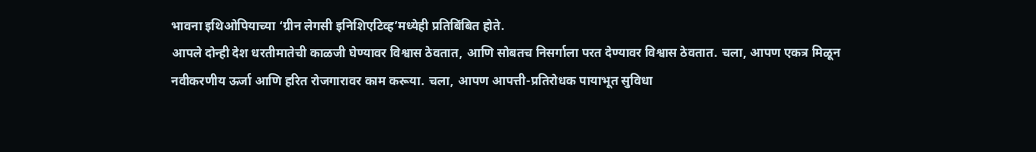भावना इथिओपियाच्या ‘ग्रीन लेगसी इनिशिएटिव्ह’मध्येही प्रतिबिंबित होते.
आपले दोन्ही देश धरतीमातेची काळजी घेण्यावर विश्वास ठेवतात, आणि सोबतच निसर्गाला परत देण्यावर विश्वास ठेवतात. चला, आपण एकत्र मिळून नवीकरणीय ऊर्जा आणि हरित रोजगारावर काम करूया. चला, आपण आपत्ती-प्रतिरोधक पायाभूत सुविधा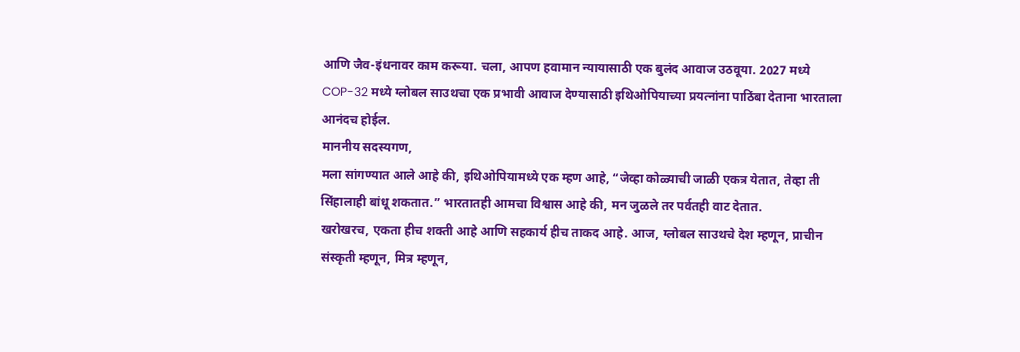आणि जैव-इंधनावर काम करूया. चला, आपण हवामान न्यायासाठी एक बुलंद आवाज उठवूया. 2027 मध्ये COP-32 मध्ये ग्लोबल साउथचा एक प्रभावी आवाज देण्यासाठी इथिओपियाच्या प्रयत्नांना पाठिंबा देताना भारताला आनंदच होईल.
माननीय सदस्यगण,
मला सांगण्यात आले आहे की, इथिओपियामध्ये एक म्हण आहे, “जेव्हा कोळ्याची जाळी एकत्र येतात, तेव्हा ती सिंहालाही बांधू शकतात.” भारतातही आमचा विश्वास आहे की, मन जुळले तर पर्वतही वाट देतात.
खरोखरच, एकता हीच शक्ती आहे आणि सहकार्य हीच ताकद आहे. आज, ग्लोबल साउथचे देश म्हणून, प्राचीन संस्कृती म्हणून, मित्र म्हणून,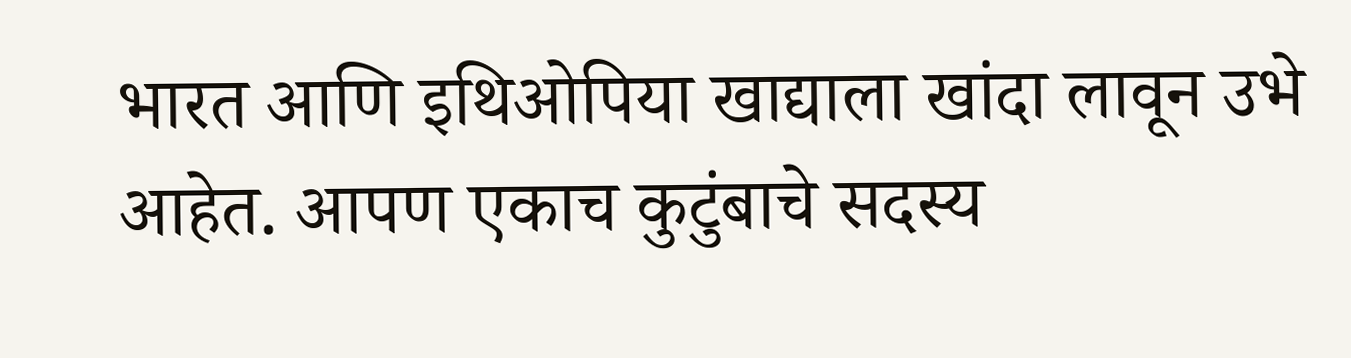भारत आणि इथिओपिया खाद्याला खांदा लावून उभे आहेत. आपण एकाच कुटुंबाचे सदस्य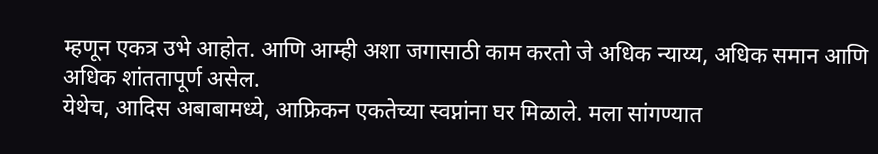म्हणून एकत्र उभे आहोत. आणि आम्ही अशा जगासाठी काम करतो जे अधिक न्याय्य, अधिक समान आणि अधिक शांततापूर्ण असेल.
येथेच, आदिस अबाबामध्ये, आफ्रिकन एकतेच्या स्वप्नांना घर मिळाले. मला सांगण्यात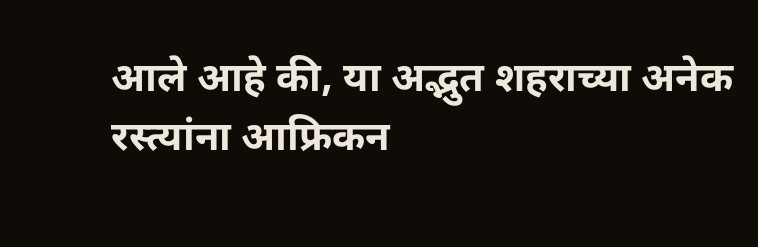आले आहे की, या अद्भुत शहराच्या अनेक रस्त्यांना आफ्रिकन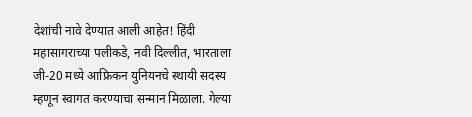देशांची नावे देण्यात आली आहेत! हिंदी महासागराच्या पलीकडे, नवी दिल्लीत, भारताला जी-20 मध्ये आफ्रिकन युनियनचे स्थायी सदस्य म्हणून स्वागत करण्याचा सन्मान मिळाला. गेल्या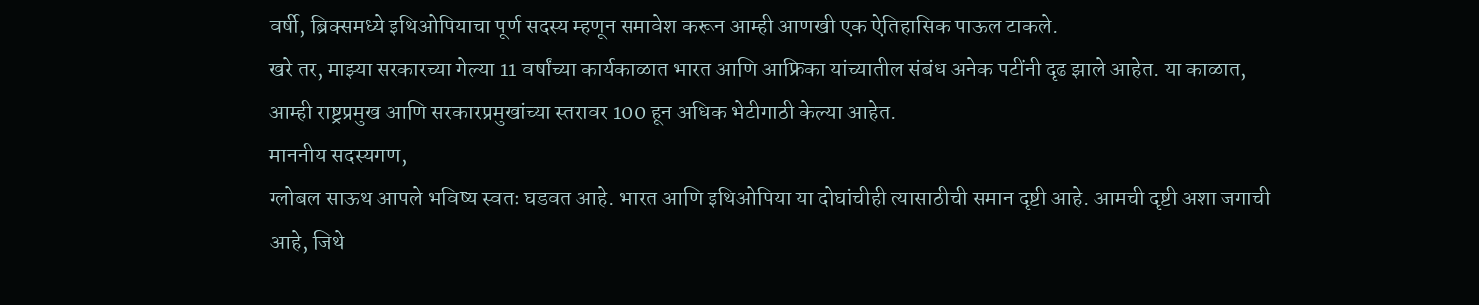वर्षी, ब्रिक्समध्ये इथिओपियाचा पूर्ण सदस्य म्हणून समावेश करून आम्ही आणखी एक ऐतिहासिक पाऊल टाकले.
खरे तर, माझ्या सरकारच्या गेल्या 11 वर्षांच्या कार्यकाळात भारत आणि आफ्रिका यांच्यातील संबंध अनेक पटींनी दृढ झाले आहेत. या काळात, आम्ही राष्ट्रप्रमुख आणि सरकारप्रमुखांच्या स्तरावर 100 हून अधिक भेटीगाठी केल्या आहेत.
माननीय सदस्यगण,
ग्लोबल साऊथ आपले भविष्य स्वतः घडवत आहे. भारत आणि इथिओपिया या दोघांचीही त्यासाठीची समान दृष्टी आहे. आमची दृष्टी अशा जगाची आहे, जिथे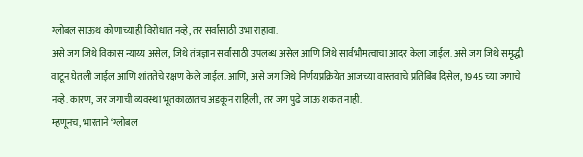ग्लोबल साऊथ कोणाच्याही विरोधात नव्हे, तर सर्वांसाठी उभा राहावा.
असे जग जिथे विकास न्याय्य असेल, जिथे तंत्रज्ञान सर्वांसाठी उपलब्ध असेल आणि जिथे सार्वभौमत्वाचा आदर केला जाईल. असे जग जिथे समृद्धी वाटून घेतली जाईल आणि शांततेचे रक्षण केले जाईल. आणि, असे जग जिथे निर्णयप्रक्रियेत आजच्या वास्तवाचे प्रतिबिंब दिसेल, 1945 च्या जगाचे नव्हे. कारण, जर जगाची व्यवस्था भूतकाळातच अडकून राहिली, तर जग पुढे जाऊ शकत नाही.
म्हणूनच, भारताने ‘ग्लोबल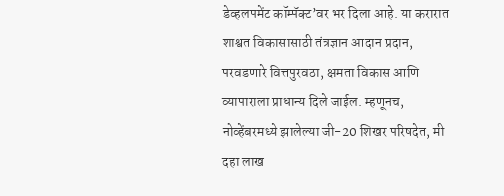डेव्हलपमेंट कॉम्पॅक्ट’वर भर दिला आहे. या करारात शाश्वत विकासासाठी तंत्रज्ञान आदान प्रदान, परवडणारे वित्तपुरवठा, क्षमता विकास आणि व्यापाराला प्राधान्य दिले जाईल. म्हणूनच, नोव्हेंबरमध्ये झालेल्या जी-20 शिखर परिषदेत, मी दहा लाख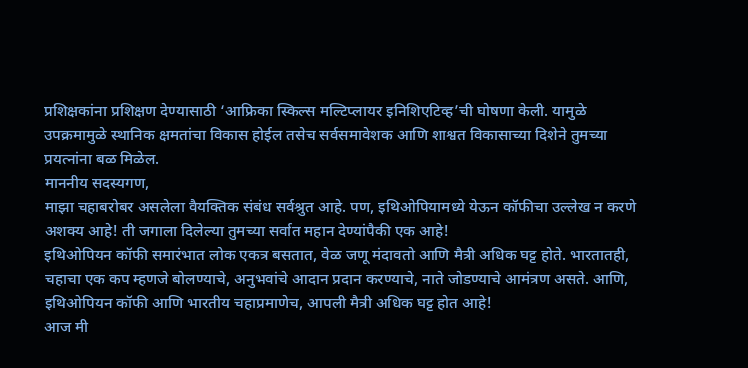प्रशिक्षकांना प्रशिक्षण देण्यासाठी ‘आफ्रिका स्किल्स मल्टिप्लायर इनिशिएटिव्ह’ची घोषणा केली. यामुळे उपक्रमामुळे स्थानिक क्षमतांचा विकास होईल तसेच सर्वसमावेशक आणि शाश्वत विकासाच्या दिशेने तुमच्या प्रयत्नांना बळ मिळेल.
माननीय सदस्यगण,
माझा चहाबरोबर असलेला वैयक्तिक संबंध सर्वश्रुत आहे. पण, इथिओपियामध्ये येऊन कॉफीचा उल्लेख न करणे अशक्य आहे! ती जगाला दिलेल्या तुमच्या सर्वात महान देण्यांपैकी एक आहे!
इथिओपियन कॉफी समारंभात लोक एकत्र बसतात, वेळ जणू मंदावतो आणि मैत्री अधिक घट्ट होते. भारतातही, चहाचा एक कप म्हणजे बोलण्याचे, अनुभवांचे आदान प्रदान करण्याचे, नाते जोडण्याचे आमंत्रण असते. आणि, इथिओपियन कॉफी आणि भारतीय चहाप्रमाणेच, आपली मैत्री अधिक घट्ट होत आहे!
आज मी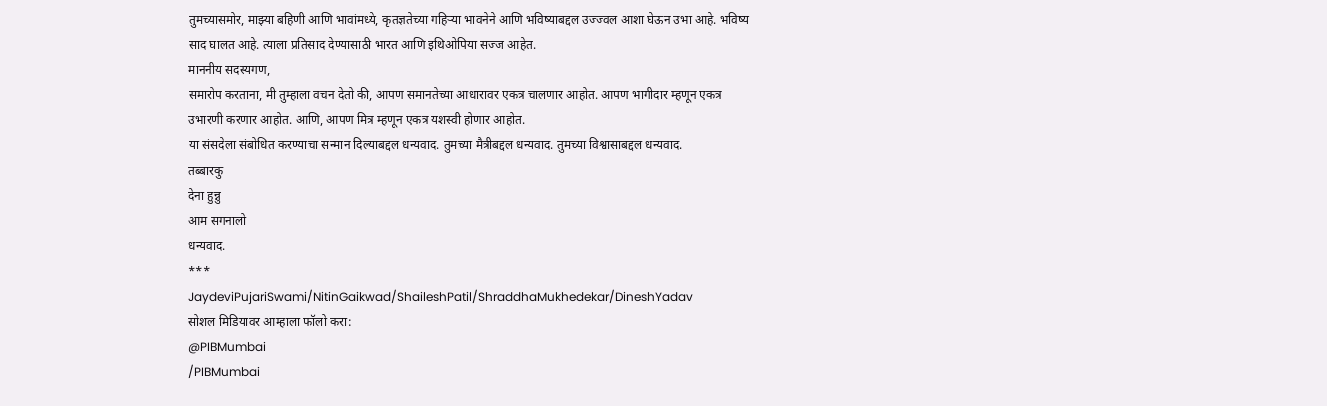तुमच्यासमोर, माझ्या बहिणी आणि भावांमध्ये, कृतज्ञतेच्या गहिऱ्या भावनेने आणि भविष्याबद्दल उज्ज्वल आशा घेऊन उभा आहे. भविष्य साद घालत आहे. त्याला प्रतिसाद देण्यासाठी भारत आणि इथिओपिया सज्ज आहेत.
माननीय सदस्यगण,
समारोप करताना, मी तुम्हाला वचन देतो की, आपण समानतेच्या आधारावर एकत्र चालणार आहोत. आपण भागीदार म्हणून एकत्र उभारणी करणार आहोत. आणि, आपण मित्र म्हणून एकत्र यशस्वी होणार आहोत.
या संसदेला संबोधित करण्याचा सन्मान दिल्याबद्दल धन्यवाद. तुमच्या मैत्रीबद्दल धन्यवाद. तुमच्या विश्वासाबद्दल धन्यवाद.
तब्बारकु
देना हुन्नु
आम सगनालो
धन्यवाद.
***
JaydeviPujariSwami/NitinGaikwad/ShaileshPatil/ShraddhaMukhedekar/DineshYadav
सोशल मिडियावर आम्हाला फॉलो करा:
@PIBMumbai
/PIBMumbai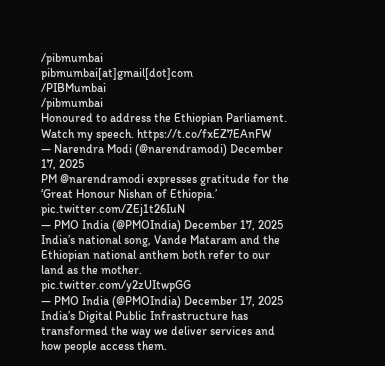/pibmumbai
pibmumbai[at]gmail[dot]com
/PIBMumbai
/pibmumbai
Honoured to address the Ethiopian Parliament. Watch my speech. https://t.co/fxEZ7EAnFW
— Narendra Modi (@narendramodi) December 17, 2025
PM @narendramodi expresses gratitude for the ‘Great Honour Nishan of Ethiopia.’ pic.twitter.com/ZEj1t26IuN
— PMO India (@PMOIndia) December 17, 2025
India’s national song, Vande Mataram and the Ethiopian national anthem both refer to our land as the mother. pic.twitter.com/y2zUItwpGG
— PMO India (@PMOIndia) December 17, 2025
India’s Digital Public Infrastructure has transformed the way we deliver services and how people access them.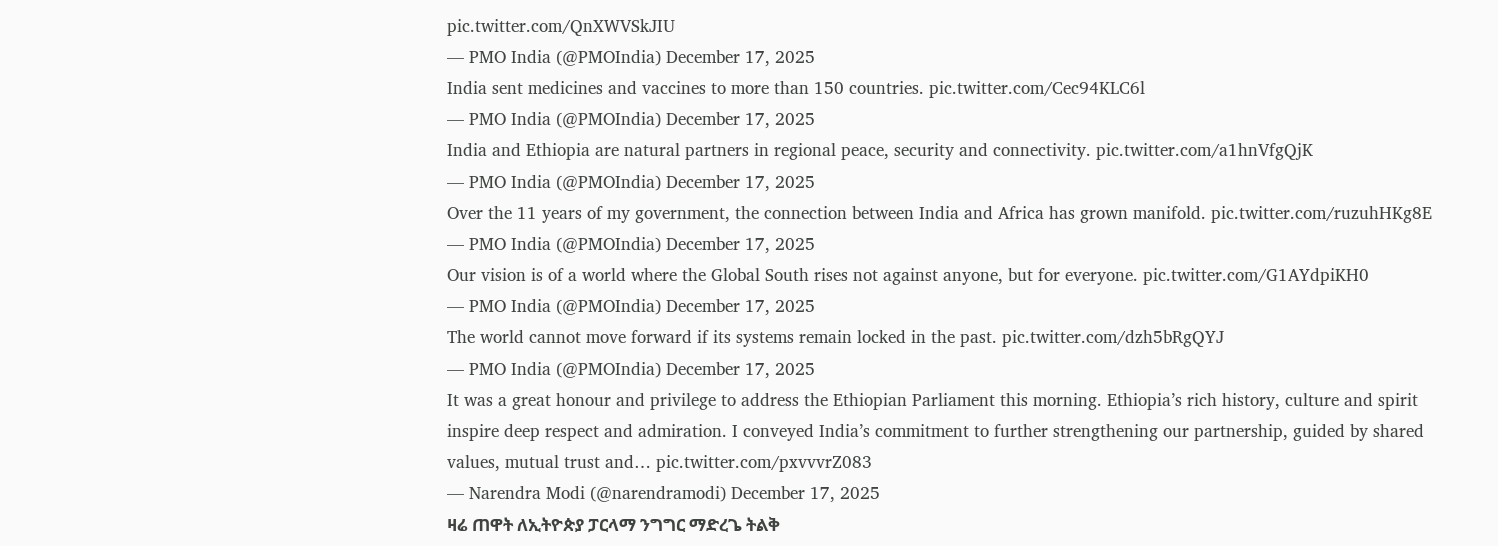pic.twitter.com/QnXWVSkJIU
— PMO India (@PMOIndia) December 17, 2025
India sent medicines and vaccines to more than 150 countries. pic.twitter.com/Cec94KLC6l
— PMO India (@PMOIndia) December 17, 2025
India and Ethiopia are natural partners in regional peace, security and connectivity. pic.twitter.com/a1hnVfgQjK
— PMO India (@PMOIndia) December 17, 2025
Over the 11 years of my government, the connection between India and Africa has grown manifold. pic.twitter.com/ruzuhHKg8E
— PMO India (@PMOIndia) December 17, 2025
Our vision is of a world where the Global South rises not against anyone, but for everyone. pic.twitter.com/G1AYdpiKH0
— PMO India (@PMOIndia) December 17, 2025
The world cannot move forward if its systems remain locked in the past. pic.twitter.com/dzh5bRgQYJ
— PMO India (@PMOIndia) December 17, 2025
It was a great honour and privilege to address the Ethiopian Parliament this morning. Ethiopia’s rich history, culture and spirit inspire deep respect and admiration. I conveyed India’s commitment to further strengthening our partnership, guided by shared values, mutual trust and… pic.twitter.com/pxvvvrZ083
— Narendra Modi (@narendramodi) December 17, 2025
ዛሬ ጠዋት ለኢትዮጵያ ፓርላማ ንግግር ማድረጌ ትልቅ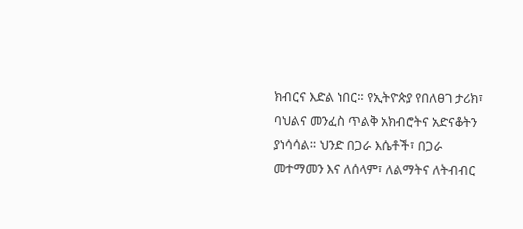ክብርና እድል ነበር። የኢትዮጵያ የበለፀገ ታሪክ፣ ባህልና መንፈስ ጥልቅ አክብሮትና አድናቆትን ያነሳሳል። ህንድ በጋራ እሴቶች፣ በጋራ መተማመን እና ለሰላም፣ ለልማትና ለትብብር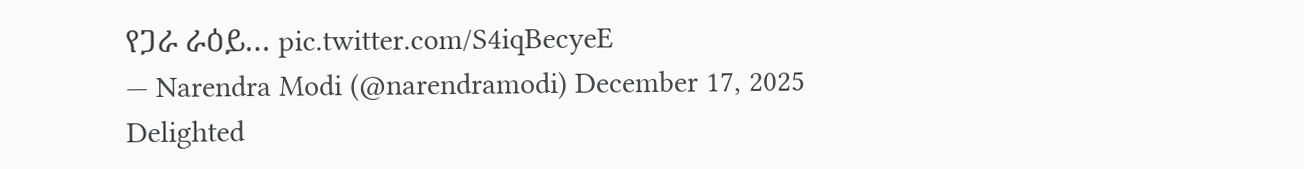የጋራ ራዕይ… pic.twitter.com/S4iqBecyeE
— Narendra Modi (@narendramodi) December 17, 2025
Delighted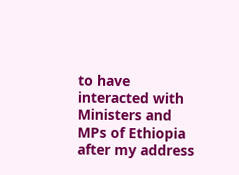to have interacted with Ministers and MPs of Ethiopia after my address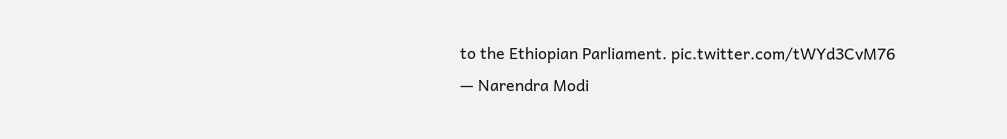to the Ethiopian Parliament. pic.twitter.com/tWYd3CvM76
— Narendra Modi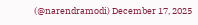(@narendramodi) December 17, 2025